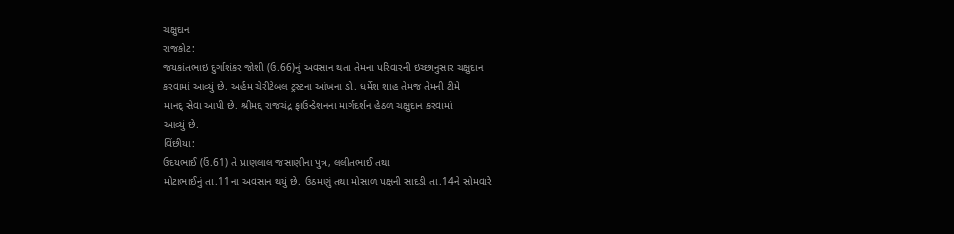ચક્ષુદાન
રાજકોટ:
જયકાંતભાઇ દુર્ગાશંકર જોશી (ઉ.66)નું અવસાન થતા તેમના પરિવારની ઇચ્છાનુસાર ચક્ષુદાન
કરવામાં આવ્યું છે. અર્હમ ચેરીટેબલ ટ્રસ્ટના આંખના ડો. ધર્મેશ શાહ તેમજ તેમની ટીમે
માનદ્ સેવા આપી છે. શ્રીમદ્દ રાજચંદ્ર ફાઉન્ડેશનના માર્ગદર્શન હેઠળ ચક્ષુદાન કરવામાં
આવ્યું છે.
વિંછીયા:
ઉદયભાઈ (ઉં.61) તે પ્રાણલાલ જસાણીના પુત્ર, લલીતભાઈ તથા
મોટાભાઈનું તા.11ના અવસાન થયું છે. ઉઠમણું તથા મોસાળ પક્ષની સાદડી તા.14ને સોમવારે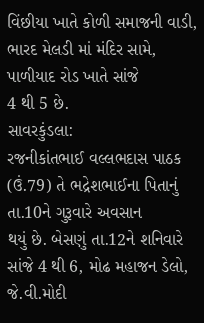વિંછીયા ખાતે કોળી સમાજની વાડી, ભારદ મેલડી માં મંદિર સામે, પાળીયાદ રોડ ખાતે સાંજે
4 થી 5 છે.
સાવરકુંડલા:
રજનીકાંતભાઈ વલ્લભદાસ પાઠક (ઉં.79) તે ભદ્રેશભાઈના પિતાનું તા.10ને ગુરૂવારે અવસાન
થયું છે. બેસણું તા.12ને શનિવારે સાંજે 4 થી 6, મોઢ મહાજન ડેલો, જે.વી.મોદી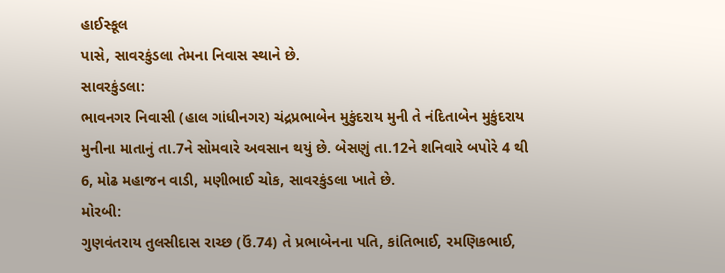હાઈસ્કૂલ
પાસે, સાવરકુંડલા તેમના નિવાસ સ્થાને છે.
સાવરકુંડલા:
ભાવનગર નિવાસી (હાલ ગાંધીનગર) ચંદ્રપ્રભાબેન મુકુંદરાય મુની તે નંદિતાબેન મુકુંદરાય
મુનીના માતાનું તા.7ને સોમવારે અવસાન થયું છે. બેસણું તા.12ને શનિવારે બપોરે 4 થી
6, મોઢ મહાજન વાડી, મણીભાઈ ચોક, સાવરકુંડલા ખાતે છે.
મોરબી:
ગુણવંતરાય તુલસીદાસ રાચ્છ (ઉં.74) તે પ્રભાબેનના પતિ, કાંતિભાઈ, રમણિકભાઈ,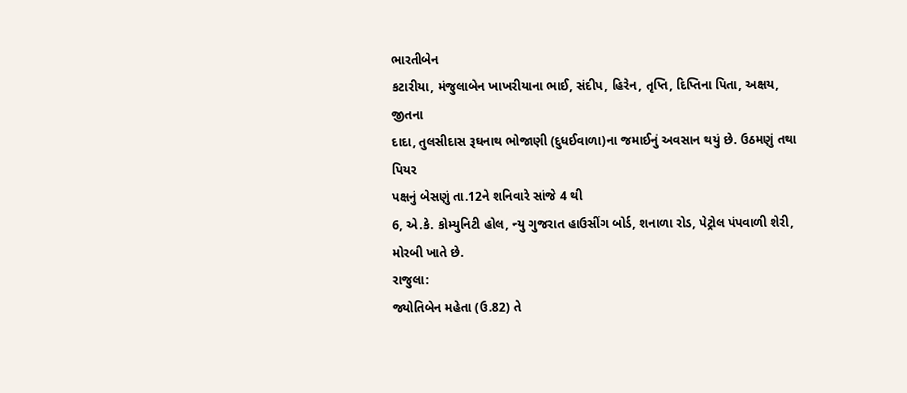ભારતીબેન
કટારીયા, મંજુલાબેન ખાખરીયાના ભાઈ, સંદીપ, હિરેન, તૃપ્તિ, દિપ્તિના પિતા, અક્ષય, જીતના
દાદા, તુલસીદાસ રૂઘનાથ ભોજાણી (દુધઈવાળા)ના જમાઈનું અવસાન થયું છે. ઉઠમણું તથા પિયર
પક્ષનું બેસણું તા.12ને શનિવારે સાંજે 4 થી
6, એ.કે. કોમ્યુનિટી હોલ, ન્યુ ગુજરાત હાઉસીંગ બોર્ડ, શનાળા રોડ, પેટ્રોલ પંપવાળી શેરી,
મોરબી ખાતે છે.
રાજુલા:
જ્યોતિબેન મહેતા (ઉ.82) તે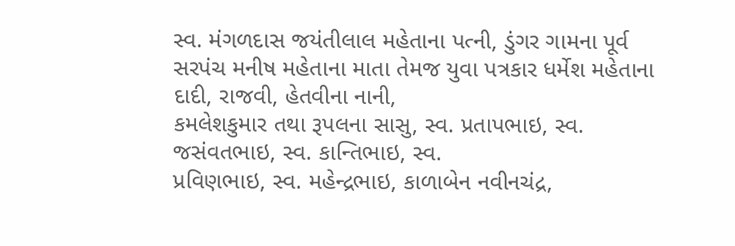સ્વ. મંગળદાસ જયંતીલાલ મહેતાના પત્ની, ડુંગર ગામના પૂર્વ
સરપંચ મનીષ મહેતાના માતા તેમજ યુવા પત્રકાર ધર્મેશ મહેતાના દાદી, રાજવી, હેતવીના નાની,
કમલેશકુમાર તથા રૂપલના સાસુ, સ્વ. પ્રતાપભાઇ, સ્વ. જસંવતભાઇ, સ્વ. કાન્તિભાઇ, સ્વ.
પ્રવિણભાઇ, સ્વ. મહેન્દ્રભાઇ, કાળાબેન નવીનચંદ્ર,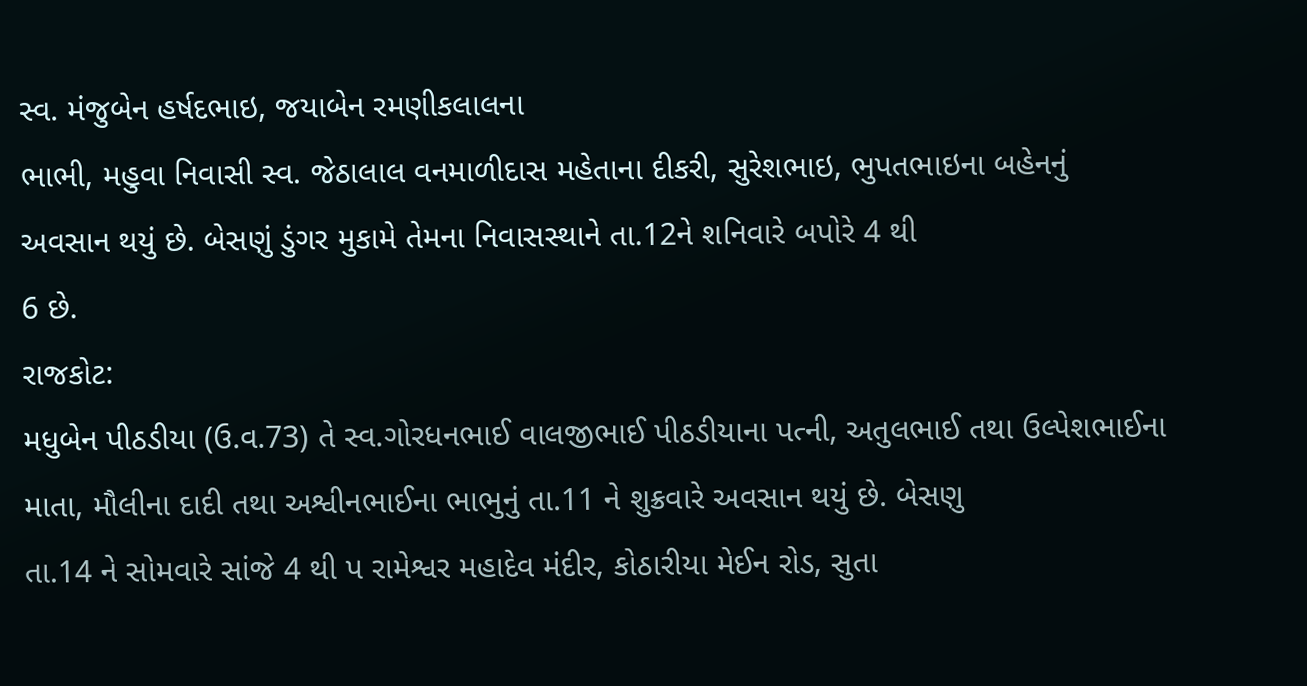સ્વ. મંજુબેન હર્ષદભાઇ, જયાબેન રમણીકલાલના
ભાભી, મહુવા નિવાસી સ્વ. જેઠાલાલ વનમાળીદાસ મહેતાના દીકરી, સુરેશભાઇ, ભુપતભાઇના બહેનનું
અવસાન થયું છે. બેસણું ડુંગર મુકામે તેમના નિવાસસ્થાને તા.12ને શનિવારે બપોરે 4 થી
6 છે.
રાજકોટ:
મધુબેન પીઠડીયા (ઉ.વ.73) તે સ્વ.ગોરધનભાઈ વાલજીભાઈ પીઠડીયાના પત્ની, અતુલભાઈ તથા ઉલ્પેશભાઈના
માતા, મૌલીના દાદી તથા અશ્વીનભાઈના ભાભુનું તા.11 ને શુક્રવારે અવસાન થયું છે. બેસણુ
તા.14 ને સોમવારે સાંજે 4 થી પ રામેશ્વર મહાદેવ મંદીર, કોઠારીયા મેઈન રોડ, સુતા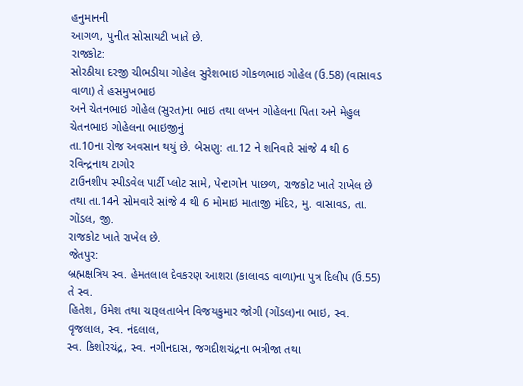હનુમાનની
આગળ, પુનીત સોસાયટી ખાતે છે.
રાજકોટ:
સોરઠીયા દરજી ચીભડીયા ગોહેલ સુરેશભાઇ ગોકળભાઇ ગોહેલ (ઉ.58) (વાસાવડ વાળા) તે હસમુખભાઇ
અને ચેતનભાઇ ગોહેલ (સુરત)ના ભાઇ તથા લખન ગોહેલના પિતા અને મેહુલ ચેતનભાઇ ગોહેલના ભાઇજીનું
તા.10ના રોજ અવસાન થયું છે. બેસણુ: તા.12 ને શનિવારે સાંજે 4 થી 6 રવિન્દ્રનાથ ટાગોર
ટાઉનશીપ સ્પીડવેલ પાર્ટી પ્લોટ સામે, પેન્ટાગોન પાછળ, રાજકોટ ખાતે રાખેલ છે
તથા તા.14ને સોમવારે સાંજે 4 થી 6 મોમાઇ માતાજી મંદિર, મુ. વાસાવડ, તા. ગોંડલ, જી.
રાજકોટ ખાતે રાખેલ છે.
જેતપુર:
બ્રહ્મક્ષત્રિય સ્વ. હેમતલાલ દેવકરણ આશરા (કાલાવડ વાળા)ના પુત્ર દિલીપ (ઉ.55) તે સ્વ.
હિતેશ, ઉમેશ તથા ચારૂલતાબેન વિજયકુમાર જોગી (ગોંડલ)ના ભાઇ, સ્વ. વૃજલાલ, સ્વ. નંદલાલ,
સ્વ. કિશોરચંદ્ર, સ્વ. નગીનદાસ, જગદીશચંદ્રના ભત્રીજા તથા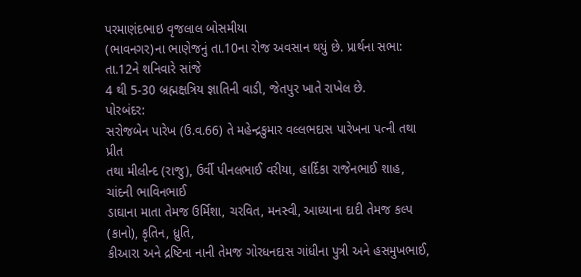પરમાણંદભાઇ વૃજલાલ બોસમીયા
(ભાવનગર)ના ભાણેજનું તા.10ના રોજ અવસાન થયું છે. પ્રાર્થના સભા: તા.12ને શનિવારે સાંજે
4 થી 5-30 બ્રહ્મક્ષત્રિય જ્ઞાતિની વાડી, જેતપુર ખાતે રાખેલ છે.
પોરબંદર:
સરોજબેન પારેખ (ઉ.વ.66) તે મહેન્દ્રકુમાર વલ્લભદાસ પારેખના પત્ની તથા પ્રીત
તથા મીલીન્દ (રાજુ), ઉર્વી પીનલભાઈ વરીયા, હાર્દિકા રાજેનભાઈ શાહ, ચાંદની ભાવિનભાઈ
ડાઘાના માતા તેમજ ઉર્મિશા, ચરવિત, મનસ્વી, આધ્યાના દાદી તેમજ કલ્પ (કાનો), કૃતિન, ધ્રુતિ,
કીઆરા અને દ્રષ્ટિના નાની તેમજ ગોરધનદાસ ગાંધીના પુત્રી અને હસમુખભાઈ,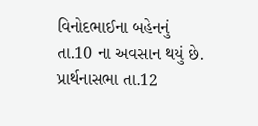વિનોદભાઈના બહેનનું
તા.10 ના અવસાન થયું છે. પ્રાર્થનાસભા તા.12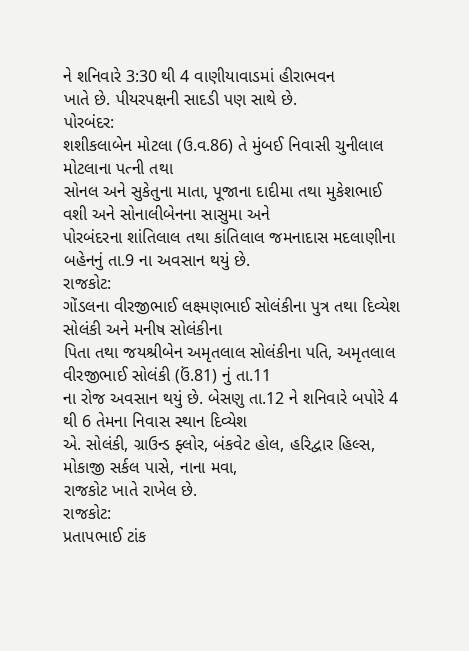ને શનિવારે 3:30 થી 4 વાણીયાવાડમાં હીરાભવન
ખાતે છે. પીયરપક્ષની સાદડી પણ સાથે છે.
પોરબંદર:
શશીકલાબેન મોટલા (ઉ.વ.86) તે મુંબઈ નિવાસી ચુનીલાલ મોટલાના પત્ની તથા
સોનલ અને સુકેતુના માતા, પૂજાના દાદીમા તથા મુકેશભાઈ વશી અને સોનાલીબેનના સાસુમા અને
પોરબંદરના શાંતિલાલ તથા કાંતિલાલ જમનાદાસ મદલાણીના બહેનનું તા.9 ના અવસાન થયું છે.
રાજકોટ:
ગોંડલના વીરજીભાઈ લક્ષ્મણભાઈ સોલંકીના પુત્ર તથા દિવ્યેશ સોલંકી અને મનીષ સોલંકીના
પિતા તથા જયશ્રીબેન અમૃતલાલ સોલંકીના પતિ, અમૃતલાલ વીરજીભાઈ સોલંકી (ઉં.81) નું તા.11
ના રોજ અવસાન થયું છે. બેસણુ તા.12 ને શનિવારે બપોરે 4 થી 6 તેમના નિવાસ સ્થાન દિવ્યેશ
એ. સોલંકી, ગ્રાઉન્ડ ફ્લોર, બંકવેટ હોલ, હરિદ્વાર હિલ્સ, મોકાજી સર્કલ પાસે, નાના મવા,
રાજકોટ ખાતે રાખેલ છે.
રાજકોટ:
પ્રતાપભાઈ ટાંક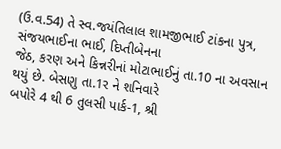(ઉ.વ.54) તે સ્વ.જયંતિલાલ શામજીભાઈ ટાંકના પુત્ર, સંજયભાઈના ભાઈ, દિપ્તીબેનના
જેઠ, કરણ અને કિન્નરીનાં મોટાભાઈનું તા.10 ના અવસાન થયું છે. બેસણુ તા.1ર ને શનિવારે
બપોરે 4 થી 6 તુલસી પાર્ક-1, શ્રી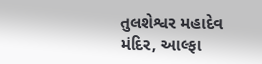તુલશેશ્વર મહાદેવ મંદિર, આલ્ફા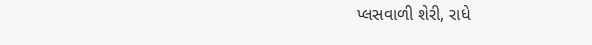પ્લસવાળી શેરી, રાધે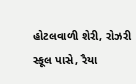હોટલવાળી શેરી, રોઝરી સ્કૂલ પાસે, રૈયા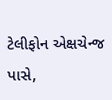ટેલીફોન એક્ષચેન્જ પાસે,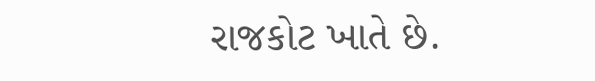રાજકોટ ખાતે છે.